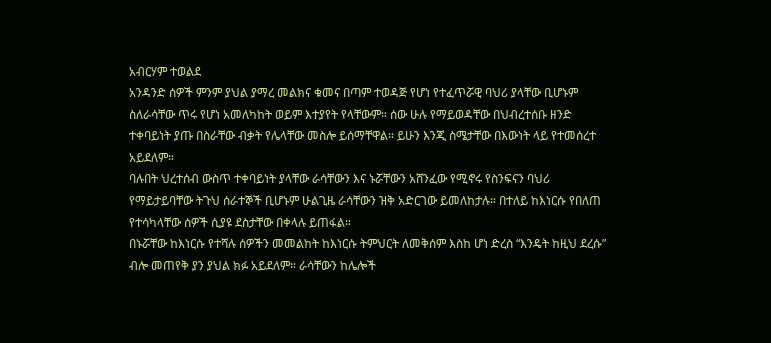አብርሃም ተወልደ
አንዳንድ ሰዎች ምንም ያህል ያማረ መልክና ቁመና በጣም ተወዳጅ የሆነ የተፈጥሯዊ ባህሪ ያላቸው ቢሆኑም ስለራሳቸው ጥሩ የሆነ አመለካከት ወይም እተያየት የላቸውም። ሰው ሁሉ የማይወዳቸው በህብረተሰቡ ዘንድ ተቀባይነት ያጡ በስራቸው ብቃት የሌላቸው መስሎ ይሰማቸዋል። ይሁን እንጂ ስሜታቸው በእውነት ላይ የተመሰረተ አይደለም።
ባሉበት ህረተሰብ ውስጥ ተቀባይነት ያላቸው ራሳቸውን እና ኑሯቸውን አሸንፈው የሚኖሩ የስንፍናን ባህሪ የማይታይባቸው ትጉህ ሰራተኞች ቢሆኑም ሁልጊዜ ራሳቸውን ዝቅ አድርገው ይመለከታሉ። በተለይ ከእነርሱ የበለጠ የተሳካላቸው ሰዎች ሲያዩ ደስታቸው በቀላሉ ይጠፋል።
በኑሯቸው ከእነርሱ የተሻሉ ሰዎችን መመልከት ከእነርሱ ትምህርት ለመቅሰም እስከ ሆነ ድረስ “እንዴት ከዚህ ደረሱ” ብሎ መጠየቅ ያን ያህል ክፉ አይደለም። ራሳቸውን ከሌሎች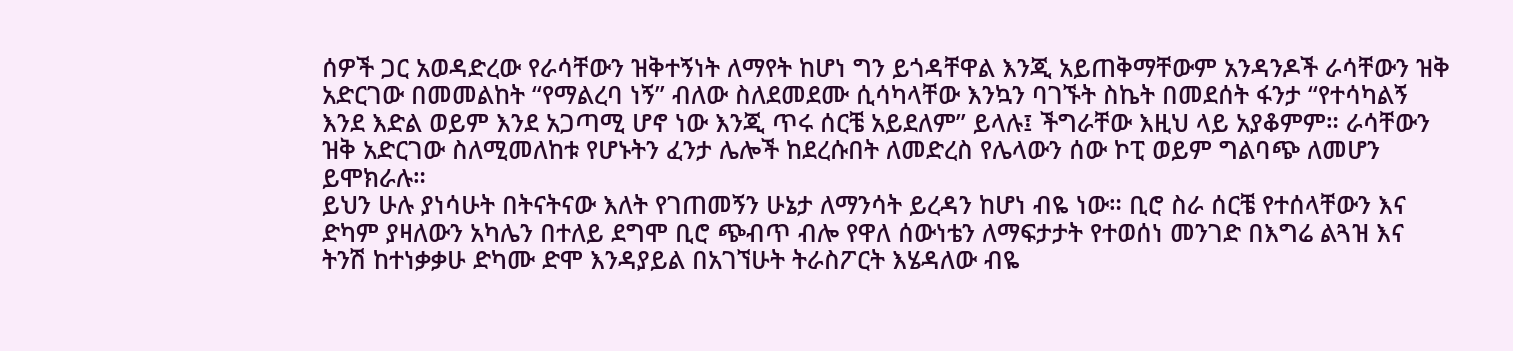ሰዎች ጋር አወዳድረው የራሳቸውን ዝቅተኝነት ለማየት ከሆነ ግን ይጎዳቸዋል እንጂ አይጠቅማቸውም አንዳንዶች ራሳቸውን ዝቅ አድርገው በመመልከት “የማልረባ ነኝ” ብለው ስለደመደሙ ሲሳካላቸው እንኳን ባገኙት ስኬት በመደሰት ፋንታ “የተሳካልኝ እንደ እድል ወይም እንደ አጋጣሚ ሆኖ ነው እንጂ ጥሩ ሰርቼ አይደለም” ይላሉ፤ ችግራቸው እዚህ ላይ አያቆምም። ራሳቸውን ዝቅ አድርገው ስለሚመለከቱ የሆኑትን ፈንታ ሌሎች ከደረሱበት ለመድረስ የሌላውን ሰው ኮፒ ወይም ግልባጭ ለመሆን ይሞክራሉ።
ይህን ሁሉ ያነሳሁት በትናትናው እለት የገጠመኝን ሁኔታ ለማንሳት ይረዳን ከሆነ ብዬ ነው። ቢሮ ስራ ሰርቼ የተሰላቸውን እና ድካም ያዛለውን አካሌን በተለይ ደግሞ ቢሮ ጭብጥ ብሎ የዋለ ሰውነቴን ለማፍታታት የተወሰነ መንገድ በእግሬ ልጓዝ እና ትንሽ ከተነቃቃሁ ድካሙ ድሞ እንዳያይል በአገኘሁት ትራስፖርት እሄዳለው ብዬ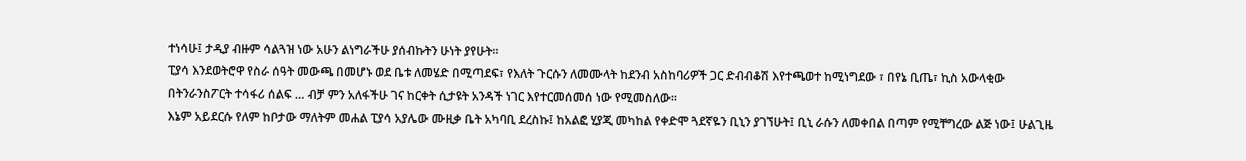ተነሳሁ፤ ታዲያ ብዙም ሳልጓዝ ነው አሁን ልነግራችሁ ያሰብኩትን ሁነት ያየሁት።
ፒያሳ እንደወትሮዋ የስራ ሰዓት መውጫ በመሆኑ ወደ ቤቱ ለመሄድ በሚጣደፍ፣ የእለት ጉርሱን ለመሙላት ከደንብ አስከባሪዎች ጋር ድብብቆሽ እየተጫወተ ከሚነግደው ፣ በየኔ ቢጤ፣ ኪስ አውላቂው በትንራንስፖርት ተሳፋሪ ሰልፍ … ብቻ ምን አለፋችሁ ገና ከርቀት ሲታዩት አንዳች ነገር እየተርመሰመሰ ነው የሚመስለው።
እኔም አይደርሱ የለም ከቦታው ማለትም መሐል ፒያሳ አያሌው ሙዚቃ ቤት አካባቢ ደረስኩ፤ ከአልፎ ሂያጂ መካከል የቀድሞ ጓደኛዬን ቢኒን ያገኘሁት፤ ቢኒ ራሱን ለመቀበል በጣም የሚቸግረው ልጅ ነው፤ ሁልጊዜ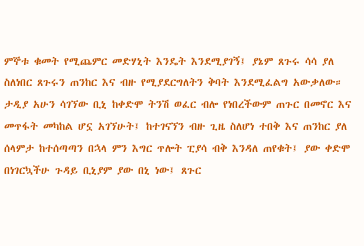ምኞቱ ቁመት የሚጨምር መድሃኒት እንዴት እንደሚያገኝ፤ ያኔም ጸጉሩ ሳሳ ያለ ስለነበር ጸጉሩን ጠንከር እና ብዙ የሚያደርግለትን ቅባት እንደሚፈልግ አውቃለው።
ታዲያ አሁን ሳገኘው ቢኒ ከቀድሞ ትንሽ ወፈር ብሎ የነበረችውም ጠጉር በመኖር እና መጥፋት መካከል ሆኗ አገኘሁት፤ ከተገናኘን ብዙ ጊዜ ስለሆነ ተበቅ እና ጠንከር ያለ ሰላምታ ከተሰጣጣን በኋላ ምን እግር ጥሎት ፒያሳ ብቅ እንዳለ ጠየቁት፤ ያው ቀድሞ በነገርኳችሁ ጉዳይ ቢኒያም ያው በኒ ነው፤ ጸጉር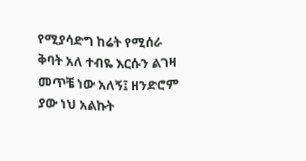የሚያሳድግ ከሬት የሚሰራ ቅባት አለ ተብዬ እርሱን ልገዛ መጥቼ ነው አለኝ፤ ዘንድሮም ያው ነህ አልኩት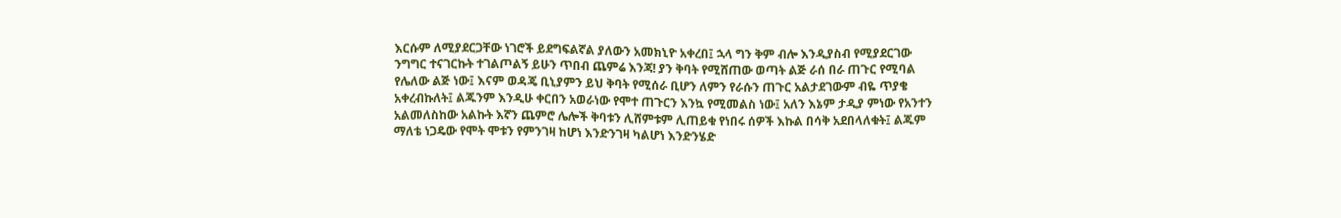እርሱም ለሚያደርጋቸው ነገሮች ይደግፍልኛል ያለውን አመክኒዮ አቀረበ፤ ኋላ ግን ቅም ብሎ እንዲያስብ የሚያደርገው ንግግር ተናገርኩት ተገልጦልኝ ይሁን ጥበብ ጨምሬ እንጃ! ያን ቅባት የሚሸጠው ወጣት ልጅ ራሰ በራ ጠጉር የሚባል የሌለው ልጅ ነው፤ እናም ወዳጄ ቢኒያምን ይህ ቅባት የሚሰራ ቢሆን ለምን የራሱን ጠጉር አልታደገውም ብዬ ጥያቄ አቀረብኩለት፤ ልጁንም እንዲሁ ቀርበን አወራነው የሞተ ጠጉርን እንኳ የሚመልስ ነው፤ አለን እኔም ታዲያ ምነው የአንተን አልመለስከው አልኩት እኛን ጨምሮ ሌሎች ቅባቱን ሊሸምቱም ሊጠይቁ የነበሩ ሰዎች እኩል በሳቅ አደበላለቁት፤ ልጁም ማለቴ ነጋዴው የሞት ሞቱን የምንገዛ ከሆነ እንድንገዛ ካልሆነ እንድንሄድ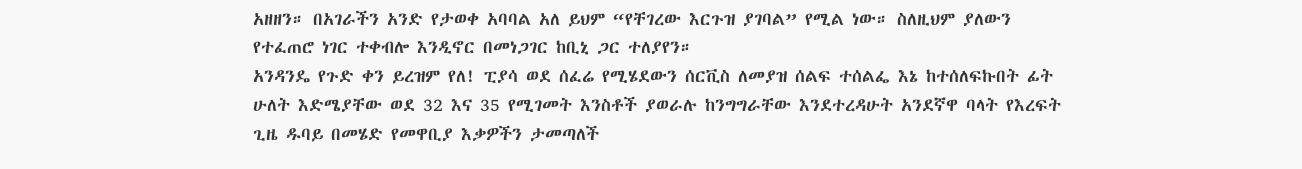አዘዘን። በአገራችን አንድ የታወቀ አባባል አለ ይህም “የቸገረው እርጉዝ ያገባል” የሚል ነው። ስለዚህም ያለውን የተፈጠሮ ነገር ተቀብሎ እንዲኖር በመነጋገር ከቢኒ ጋር ተለያየን።
አንዳንዴ የጉድ ቀን ይረዝም የለ! ፒያሳ ወደ ሰፈሬ የሚሄደውን ሰርቪስ ለመያዝ ሰልፍ ተሰልፌ እኔ ከተሰለፍኩበት ፊት ሁለት እድሜያቸው ወደ 32 እና 35 የሚገመት እንስቶች ያወራሉ ከንግግራቸው እንደተረዳሁት አንደኛዋ ባላት የእረፍት ጊዜ ዱባይ በመሄድ የመዋቢያ እቃዎችን ታመጣለች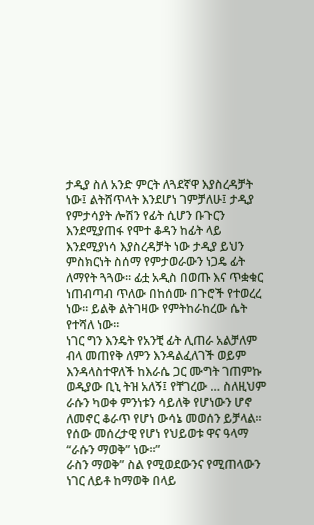ታዲያ ስለ አንድ ምርት ለጓደኛዋ እያስረዳቻት ነው፤ ልትሸጥላት እንደሆነ ገምቻለሁ፤ ታዲያ የምታሳያት ሎሽን የፊት ሲሆን ቡጉርን እንደሚያጠፋ የሞተ ቆዳን ከፊት ላይ እንደሚያነሳ እያስረዳቻት ነው ታዲያ ይህን ምስክርነት ስሰማ የምታወራውን ነጋዴ ፊት ለማየት ጓጓው። ፊቷ አዲስ በወጡ እና ጥቋቁር ነጠብጣብ ጥለው በከሰሙ በጉሮች የተወረረ ነው። ይልቅ ልትገዛው የምትከራከረው ሴት የተሻለ ነው።
ነገር ግን እንዴት የአንቺ ፊት ሊጠራ አልቻለም ብላ መጠየቅ ለምን እንዳልፈለገች ወይም እንዳላስተዋለች ከእራሴ ጋር ሙግት ገጠምኩ ወዲያው ቢኒ ትዝ አለኝ፤ የቸገረው … ስለዚህም ራሱን ካወቀ ምንነቱን ሳይለቅ የሆነውን ሆኖ ለመኖር ቆራጥ የሆነ ውሳኔ መወሰን ይቻላል። የሰው መሰረታዊ የሆነ የህይወቱ ዋና ዓላማ “ራሱን ማወቅ” ነው።”
ራስን ማወቅ” ስል የሚወደውንና የሚጠላውን ነገር ለይቶ ከማወቅ በላይ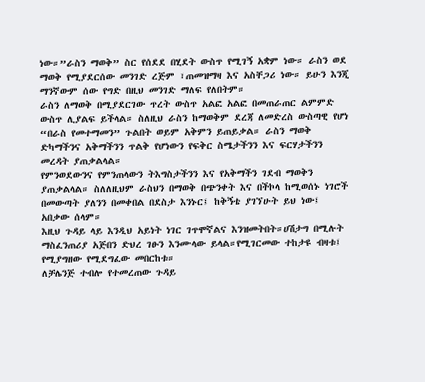ነው።”ራስን ማወቅ” ስር የሰደደ በሂደት ውስጥ የሚገኝ አቋም ነው። ራስን ወደ ማወቅ የሚያደርሰው መንገድ ረጅም ፣ጠመዝማዛ እና አስቸጋሪ ነው። ይሁን እንጂ ማንኛውም ሰው የግድ በዚህ መንገድ ማለፍ የለበትም።
ራስን ለማወቅ በሚያደርገው ጥረት ውስጥ አልፎ አልፎ በመጠራጠር ልምምድ ውስጥ ሊያልፍ ይችላል። ስለዚህ ራስን ከማወቅም ደረጃ ለመድረስ ውስጣዊ የሆነ “በራስ የመተማመን” ጉልበት ወይም አቅምን ይጠይቃል። ራስን ማወቅ ድካማችንና አቅማችንን ጥልቅ የሆነውን የፍቅር ስሜታችንን እና ፍርሃታችንን መረዳት ያጠቃልላል።
የምንወደውንና የምንጠላውን ትእግስታችንን እና የአቅማችን ገደብ ማወቅን ያጠቃልላል። ስለለዚህም ራስህን በማወቅ በጭንቀት እና በችኮላ ከሚወሰኑ ነገሮች በመውጣት ያለንን በመቀበል በደስታ እንኑር፤ ከቅኝቴ ያገኘሁት ይህ ነው፤ አበቃው ሰላም።
እዚህ ጉዳይ ላይ እንዲህ አይነት ነገር ገጥሞኛልና እንዝመትበት።ሀሽታግ በሚሉት ማስፈንጠሪያ አጅበን ድህረ ገፁን እንሙላው ይላል።የሚገርመው ተከታዩ ብዛቱ፤ የሚያግዘው የሚደግፈው መበርከቱ።
ለቻሌንጅ ተብሎ የተመረጠው ጉዳይ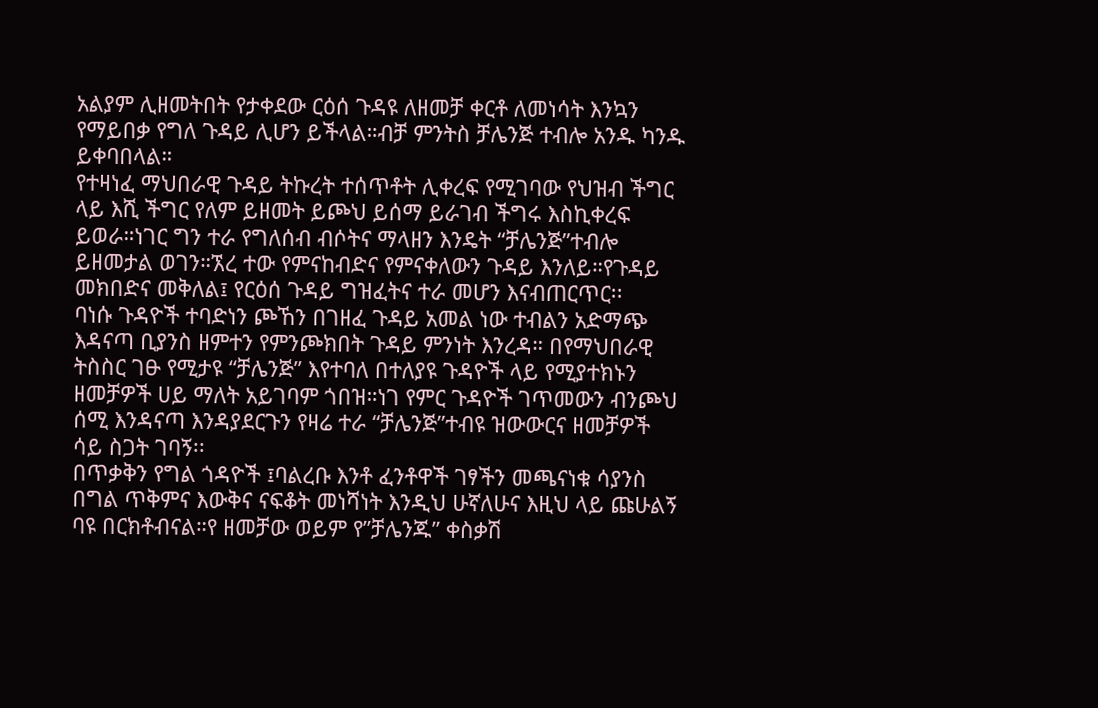አልያም ሊዘመትበት የታቀደው ርዕሰ ጉዳዩ ለዘመቻ ቀርቶ ለመነሳት እንኳን የማይበቃ የግለ ጉዳይ ሊሆን ይችላል።ብቻ ምንትስ ቻሌንጅ ተብሎ አንዱ ካንዱ ይቀባበላል።
የተዛነፈ ማህበራዊ ጉዳይ ትኩረት ተሰጥቶት ሊቀረፍ የሚገባው የህዝብ ችግር ላይ እሺ ችግር የለም ይዘመት ይጮህ ይሰማ ይራገብ ችግሩ እስኪቀረፍ ይወራ።ነገር ግን ተራ የግለሰብ ብሶትና ማላዘን እንዴት “ቻሌንጅ”ተብሎ ይዘመታል ወገን።ኧረ ተው የምናከብድና የምናቀለውን ጉዳይ እንለይ።የጉዳይ መክበድና መቅለል፤ የርዕሰ ጉዳይ ግዝፈትና ተራ መሆን እናብጠርጥር፡፡
ባነሱ ጉዳዮች ተባድነን ጮኸን በገዘፈ ጉዳይ አመል ነው ተብልን አድማጭ እዳናጣ ቢያንስ ዘምተን የምንጮክበት ጉዳይ ምንነት እንረዳ። በየማህበራዊ ትስስር ገፁ የሚታዩ “ቻሌንጅ” እየተባለ በተለያዩ ጉዳዮች ላይ የሚያተክኑን ዘመቻዎች ሀይ ማለት አይገባም ጎበዝ።ነገ የምር ጉዳዮች ገጥመውን ብንጮህ ሰሚ እንዳናጣ እንዳያደርጉን የዛሬ ተራ “ቻሌንጅ”ተብዩ ዝውውርና ዘመቻዎች ሳይ ስጋት ገባኝ፡፡
በጥቃቅን የግል ጎዳዮች ፤ባልረቡ እንቶ ፈንቶዋች ገፃችን መጫናነቁ ሳያንስ በግል ጥቅምና እውቅና ናፍቆት መነሻነት እንዲህ ሁኛለሁና እዚህ ላይ ጩሁልኝ ባዩ በርክቶብናል።የ ዘመቻው ወይም የ”ቻሌንጁ” ቀስቃሽ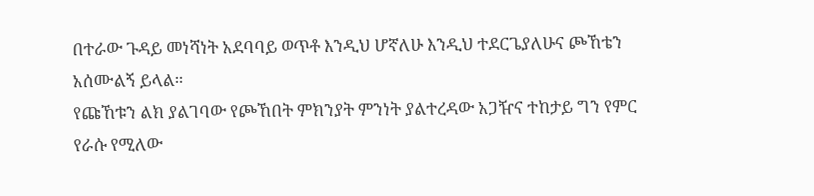በተራው ጉዳይ መነሻነት አደባባይ ወጥቶ እንዲህ ሆኛለሁ እንዲህ ተደርጌያለሁና ጮኸቴን አሰሙልኝ ይላል።
የጩኸቱን ልክ ያልገባው የጮኸበት ምክንያት ምንነት ያልተረዳው አጋዥና ተከታይ ግን የምር የራሱ የሚለው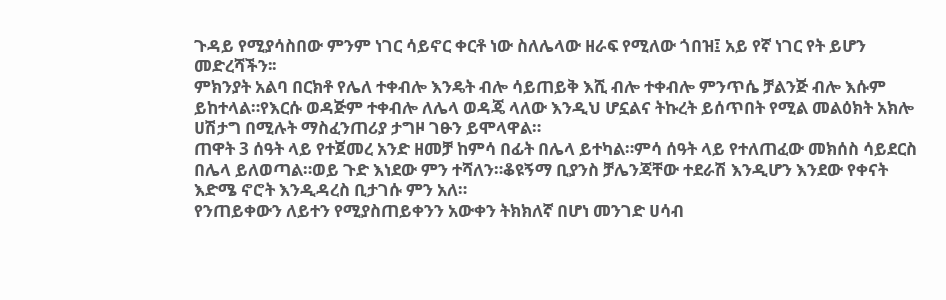ጉዳይ የሚያሳስበው ምንም ነገር ሳይኖር ቀርቶ ነው ስለሌላው ዘራፍ የሚለው ጎበዝ፤ አይ የኛ ነገር የት ይሆን መድረሻችን፡፡
ምክንያት አልባ በርክቶ የሌለ ተቀብሎ እንዴት ብሎ ሳይጠይቅ እሺ ብሎ ተቀብሎ ምንጥሴ ቻልንጅ ብሎ እሱም ይከተላል።የእርሱ ወዳጅም ተቀብሎ ለሌላ ወዳጄ ላለው እንዲህ ሆኗልና ትኩረት ይሰጥበት የሚል መልዕክት አክሎ ሀሽታግ በሚሉት ማስፈንጠሪያ ታግዞ ገፁን ይሞላዋል።
ጠዋት 3 ሰዓት ላይ የተጀመረ አንድ ዘመቻ ከምሳ በፊት በሌላ ይተካል።ምሳ ሰዓት ላይ የተለጠፈው መክሰስ ሳይደርስ በሌላ ይለወጣል።ወይ ጉድ እነደው ምን ተሻለን።ቆዩኝማ ቢያንስ ቻሌንጃቸው ተደራሽ እንዲሆን እንደው የቀናት እድሜ ኖሮት እንዲዳረስ ቢታገሱ ምን አለ።
የንጠይቀውን ለይተን የሚያስጠይቀንን አውቀን ትክክለኛ በሆነ መንገድ ሀሳብ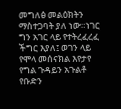መግለፅ መልዕክትን ማስተጋባት ያለ ነው።ነገር ግን አገር ላይ የተትረፈረፈ ችግር እያለ፤ ወገን ላይ የሞላ መሰናክል እየታየ የግል ጉዳይን አጉልቶ የቡድን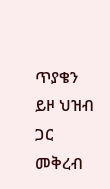ጥያቄን ይዞ ህዝብ ጋር መቅረብ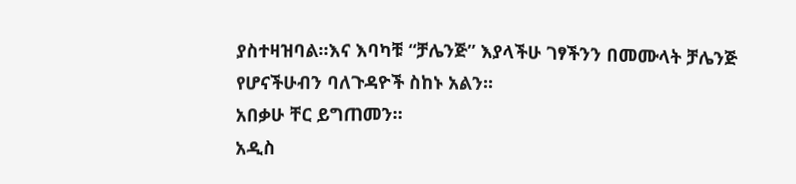ያስተዛዝባል።እና እባካቹ “ቻሌንጅ” እያላችሁ ገፃችንን በመሙላት ቻሌንጅ የሆናችሁብን ባለጉዳዮች ስከኑ አልን፡፡
አበቃሁ ቸር ይግጠመን።
አዲስ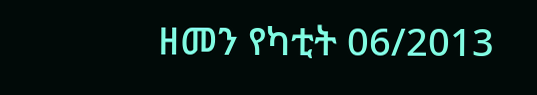ዘመን የካቲት 06/2013